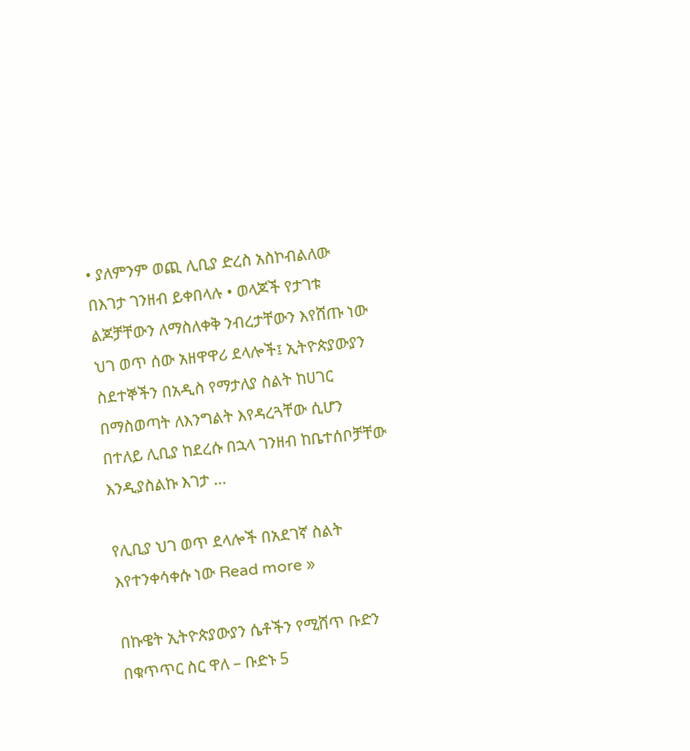• ያለምንም ወጪ ሊቢያ ድረስ አስኮብልለው በእገታ ገንዘብ ይቀበላሉ • ወላጆች የታገቱ ልጆቻቸውን ለማስለቀቅ ንብረታቸውን እየሸጡ ነው ህገ ወጥ ሰው አዘዋዋሪ ደላሎች፤ ኢትዮጵያውያን ስደተኞችን በአዲስ የማታለያ ስልት ከሀገር  በማስወጣት ለእንግልት እየዳረጓቸው ሲሆን በተለይ ሊቢያ ከደረሱ በኋላ ገንዘብ ከቤተሰቦቻቸው እንዲያስልኩ እገታ …

የሊቢያ ህገ ወጥ ደላሎች በአደገኛ ስልት እየተንቀሳቀሱ ነው Read more »

በኩዌት ኢትዮጵያውያን ሴቶችን የሚሸጥ ቡድን በቁጥጥር ስር ዋለ – ቡድኑ 5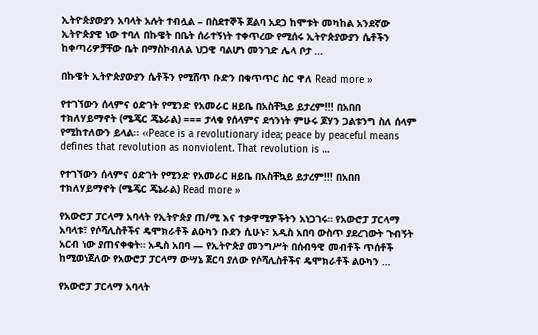ኢትዮጵያውያን አባላት አሉት ተብሏል – በስደተኞች ጀልባ አደጋ ከሞቱት መካከል አንደኛው ኢትዮጵያዊ ነው ተባለ በኩዌት በቤት ሰራተኝነት ተቀጥረው የሚሰሩ ኢትዮጵያውያን ሴቶችን ከቀጣሪዎቻቸው ቤት በማስኮብለል ህጋዊ ባልሆነ መንገድ ሌላ ቦታ …

በኩዌት ኢትዮጵያውያን ሴቶችን የሚሸጥ ቡድን በቁጥጥር ስር ዋለ Read more »

የተገኘውን ሰላምና ዕድገት የሚንድ የአመራር ዘይቤ በአስቸኳይ ይታረም!!! በአበበ ተክለሃይማኖት (ሜጄር ጄኔራል) === ታላቁ የሰላምና ደኅንነት ምሁሩ ጆሃን ጋልቱንግ ስለ ሰላም የሚከተለውን ይላል፡፡ ‹‹Peace is a revolutionary idea; peace by peaceful means defines that revolution as nonviolent. That revolution is …

የተገኘውን ሰላምና ዕድገት የሚንድ የአመራር ዘይቤ በአስቸኳይ ይታረም!!! በአበበ ተክለሃይማኖት (ሜጄር ጄኔራል) Read more »

የአውሮፓ ፓርላማ አባላት የኢትዮጵያ ጠ/ሚ እና ተቃዋሚዎችትን አነጋገሩ። የአውሮፓ ፓርላማ አባላቱ፣ የሶሻሊስቶችና ዴሞክራቶች ልዑካን ቡደን ሲሁኑ፣ አዲስ አበባ ውስጥ ያደረገውት ጉብኝት አርብ ነው ያጠናቀቁት። አዲስ አበባ — የኢትዮጵያ መንግሥት በሰብዓዊ መብቶች ጥሰቶች ከሚወነጀለው የአውሮፓ ፓርላማ ውሣኔ ጀርባ ያለው የሶሻሊስቶችና ዴሞክራቶች ልዑካን …

የአውሮፓ ፓርላማ አባላት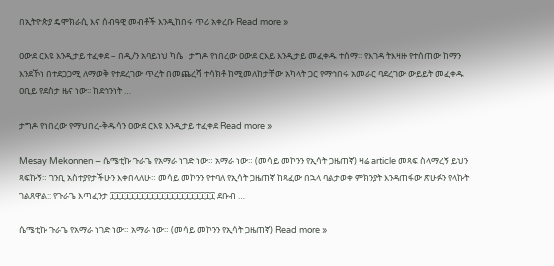በኢትዮጵያ ዴሞክራሲ እና ሰብዓዊ መብቶች እንዲከበሩ ጥሪ አቀረቡ Read more »

ዐውደ ርእዩ እንዲታይ ተፈቀደ – በዲ/ን አባይነህ ካሴ   ታግዶ የነበረው ዐውደ ርእይ እንዲታይ መፈቀዱ ተሰማ፡፡ የእገዳ ትእዛዙ የተሰጠው ከማን እንደኾነ በተደጋጋሚ ለማወቅ የተደረገው ጥረት በመጨረሻ ተሳክቶ ከሚመለከታቸው አካላት ጋር የማኅበሩ አመራር ባደረገው ውይይት መፈቀዱ ዐቢይ የደስታ ዜና ነው፡፡ ከደኅንነት …

ታግዶ የነበረው የማህበረ-ቅዱሳን ዐውደ ርእዩ እንዲታይ ተፈቀደ Read more »

Mesay Mekonnen – ሴሜቲኩ ጉራጌ የአማራ ነገድ ነው። አማራ ነው። (መሳይ መኮንን የኢሳት ጋዜጠኛ) ዛሬ article መጻፍ ስላማረኝ ይህን ጻፍኩኝ። ገንቢ አስተያየታችሁን እቀበላለሁ። መሳይ መኮንን የተባለ የኢሳት ጋዜጠኛ ከጻፈው በኋላ ባልታወቀ ምክንያት እንዳጠፋው ጽሁፉን የላኩት ገልጸዋል:: የጉራጌ እጣፈንታ ፲፲፲፲፲፲፲፲፲፲፲፲፲፲፲፲፲፲፲፲፲ ደቡብ …

ሴሜቲኩ ጉራጌ የአማራ ነገድ ነው። አማራ ነው። (መሳይ መኮንን የኢሳት ጋዜጠኛ) Read more »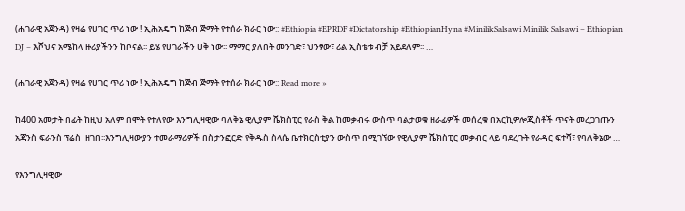(ሐገራዊ አጀንዳ) የዛሬ የሀገር ጥሪ ነው ! ኢሕአዴግ ከጅብ ጅማት የተሰራ ክራር ነው:: #Ethiopia #EPRDF #Dictatorship #EthiopianHyna #MinilikSalsawi Minilik Salsawi – Ethiopian DJ – እሾህና አሜከላ ዙሪያችንን ከቦናል፡፡ ይሄ የሀገራችን ሀቅ ነው፡፡ ማማር ያለበት መንገድ፣ ህንፃው፣ ሪል ኢስቴቱ ብቻ አይደለም፡፡ …

(ሐገራዊ አጀንዳ) የዛሬ የሀገር ጥሪ ነው ! ኢሕአዴግ ከጅብ ጅማት የተሰራ ክራር ነው:: Read more »

ከ400 አመታት በፊት ከዚህ አለም በሞት የተለየው እንግሊዛዊው ባለቅኔ ዊሊያም ሼክስፒር የራስ ቅል ከመቃብሩ ውስጥ ባልታወቁ ዘራፊዎች መሰረቁ በአርኪዎሎጂስቶች ጥናት መረጋገጡን አጃንስ ፍራንስ ፕሬስ  ዘገበ፡፡እንግሊዛውያን ተመራማሪዎች በስታንፎርድ የቅዱስ ስላሴ ቤተክርስቲያን ውስጥ በሚገኘው የዊሊያም ሼክስፒር መቃብር ላይ ባደረጉት የራዳር ፍተሻ፣ የባለቅኔው …

የእንግሊዛዊው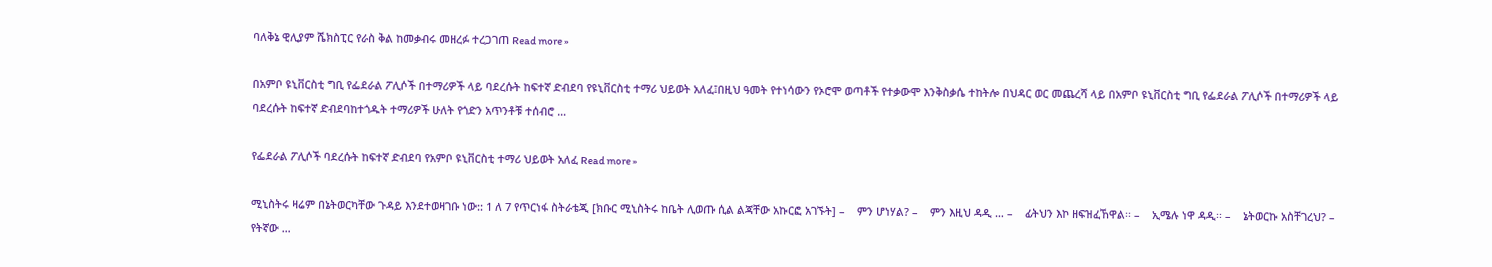ባለቅኔ ዊሊያም ሼክስፒር የራስ ቅል ከመቃብሩ መዘረፉ ተረጋገጠ Read more »

በአምቦ ዩኒቨርስቲ ግቢ የፌደራል ፖሊሶች በተማሪዎች ላይ ባደረሱት ከፍተኛ ድብደባ የዩኒቨርስቲ ተማሪ ህይወት አለፈ፤በዚህ ዓመት የተነሳውን የኦሮሞ ወጣቶች የተቃውሞ እንቅስቃሴ ተከትሎ በህዳር ወር መጨረሻ ላይ በአምቦ ዩኒቨርስቲ ግቢ የፌደራል ፖሊሶች በተማሪዎች ላይ ባደረሱት ከፍተኛ ድብደባከተጎዱት ተማሪዎች ሁለት የጎድን አጥንቶቹ ተሰብሮ …

የፌደራል ፖሊሶች ባደረሱት ከፍተኛ ድብደባ የአምቦ ዩኒቨርስቲ ተማሪ ህይወት አለፈ Read more »

ሚኒስትሩ ዛሬም በኔትወርካቸው ጉዳይ እንደተወዛገቡ ነው:: 1 ለ 7 የጥርነፋ ስትራቴጂ [ክቡር ሚኒስትሩ ከቤት ሊወጡ ሲል ልጃቸው አኩርፎ አገኙት] –    ምን ሆነሃል? –    ምን እዚህ ዳዲ … –    ፊትህን እኮ ዘፍዝፈኸዋል፡፡ –    ኢሜሉ ነዋ ዳዲ፡፡ –    ኔትወርኩ አስቸገረህ? –    የትኛው …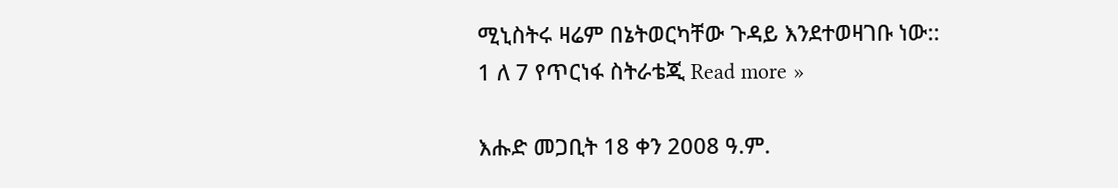ሚኒስትሩ ዛሬም በኔትወርካቸው ጉዳይ እንደተወዛገቡ ነው:: 1 ለ 7 የጥርነፋ ስትራቴጂ Read more »

እሑድ መጋቢት 18 ቀን 2008 ዓ.ም.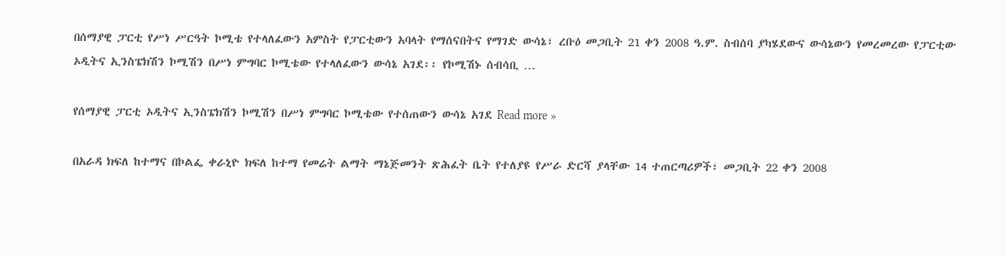በሰማያዊ ፓርቲ የሥነ ሥርዓት ኮሚቴ የተላለፈውን አምስት የፓርቲውን አባላት የማሰናበትና የማገድ ውሳኔ፣ ረቡዕ መጋቢት 21 ቀን 2008 ዓ.ም. ስብሰባ ያካሄደውና ውሳኔውን የመረመረው የፓርቲው ኦዲትና ኢንስፔክሽን ኮሚሽን በሥነ ምግባር ኮሚቴው የተላለፈውን ውሳኔ አገደ፡፡ የኮሚሽኑ ሰብሳቢ …

የሰማያዊ ፓርቲ ኦዲትና ኢንስፔክሽን ኮሚሽን በሥነ ምግባር ኮሚቴው የተሰጠውን ውሳኔ አገደ Read more »

በአራዳ ክፍለ ከተማና በኮልፌ ቀራኒዮ ክፍለ ከተማ የመሬት ልማት ማኔጅመንት ጽሕፈት ቤት የተለያዩ የሥራ ድርሻ ያላቸው 14 ተጠርጣሪዎች፣ መጋቢት 22 ቀን 2008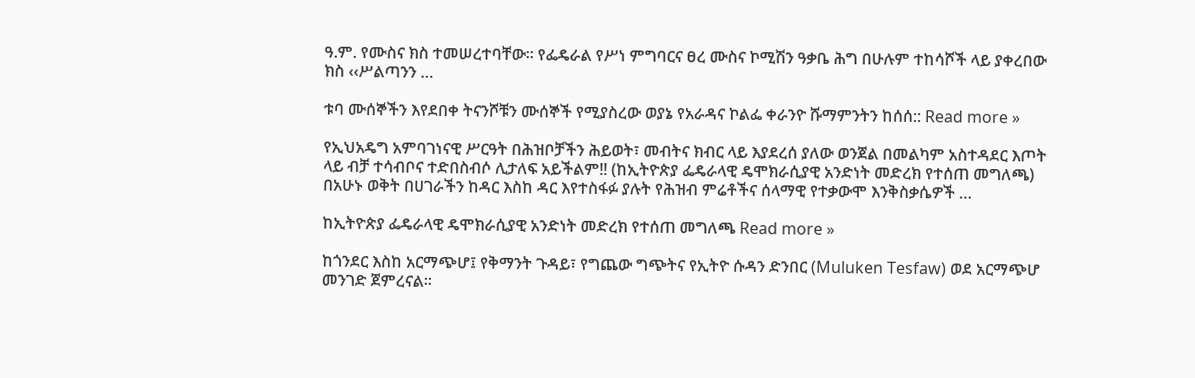ዓ.ም. የሙስና ክስ ተመሠረተባቸው፡፡ የፌዴራል የሥነ ምግባርና ፀረ ሙስና ኮሚሽን ዓቃቤ ሕግ በሁሉም ተከሳሾች ላይ ያቀረበው ክስ ‹‹ሥልጣንን …

ቱባ ሙሰኞችን እየደበቀ ትናንሾቹን ሙሰኞች የሚያስረው ወያኔ የአራዳና ኮልፌ ቀራንዮ ሹማምንትን ከሰሰ:: Read more »

የኢህአዴግ አምባገነናዊ ሥርዓት በሕዝቦቻችን ሕይወት፣ መብትና ክብር ላይ እያደረሰ ያለው ወንጀል በመልካም አስተዳደር እጦት ላይ ብቻ ተሳብቦና ተድበስብሶ ሊታለፍ አይችልም!! (ከኢትዮጵያ ፌዴራላዊ ዴሞክራሲያዊ አንድነት መድረክ የተሰጠ መግለጫ) በአሁኑ ወቅት በሀገራችን ከዳር እስከ ዳር እየተስፋፉ ያሉት የሕዝብ ምሬቶችና ሰላማዊ የተቃውሞ እንቅስቃሴዎች …

ከኢትዮጵያ ፌዴራላዊ ዴሞክራሲያዊ አንድነት መድረክ የተሰጠ መግለጫ Read more »

ከጎንደር እስከ አርማጭሆ፤ የቅማንት ጉዳይ፣ የግጨው ግጭትና የኢትዮ ሱዳን ድንበር (Muluken Tesfaw) ወደ አርማጭሆ መንገድ ጀምረናል፡፡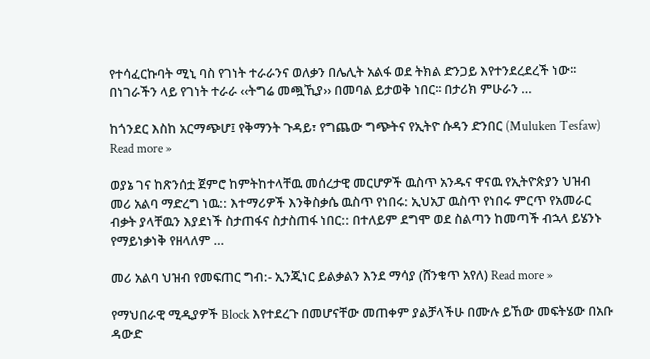የተሳፈርኩባት ሚኒ ባስ የገነት ተራራንና ወለቃን በሌሊት አልፋ ወደ ትክል ድንጋይ እየተንደረደረች ነው፡፡ በነገራችን ላይ የገነት ተራራ ‹‹ትግሬ መጯኺያ›› በመባል ይታወቅ ነበር፡፡ በታሪክ ምሁራን …

ከጎንደር እስከ አርማጭሆ፤ የቅማንት ጉዳይ፣ የግጨው ግጭትና የኢትዮ ሱዳን ድንበር (Muluken Tesfaw) Read more »

ወያኔ ገና ከጽንሰቷ ጀምሮ ከምትከተላቸዉ መሰረታዊ መርሆዎች ዉስጥ አንዱና ዋናዉ የኢትዮጵያን ህዝብ መሪ አልባ ማድረግ ነዉ:: እተማሪዎች እንቅስቃሴ ዉስጥ የነበሩ: ኢህአፓ ዉስጥ የነበሩ ምርጥ የአመራር ብቃት ያላቸዉን እያደነች ስታጠፋና ስታስጠፋ ነበር:: በተለይም ደግሞ ወደ ስልጣን ከመጣች ብኋላ ይሄንኑ የማይነቃነቅ የዘላለም …

መሪ አልባ ህዝብ የመፍጠር ግብ:- ኢንጂነር ይልቃልን እንደ ማሳያ (ሸንቁጥ አየለ) Read more »

የማህበራዊ ሚዲያዎች Block እየተደረጉ በመሆናቸው መጠቀም ያልቻላችሁ በሙሉ ይኸው መፍትሄው በአቡ ዳውድ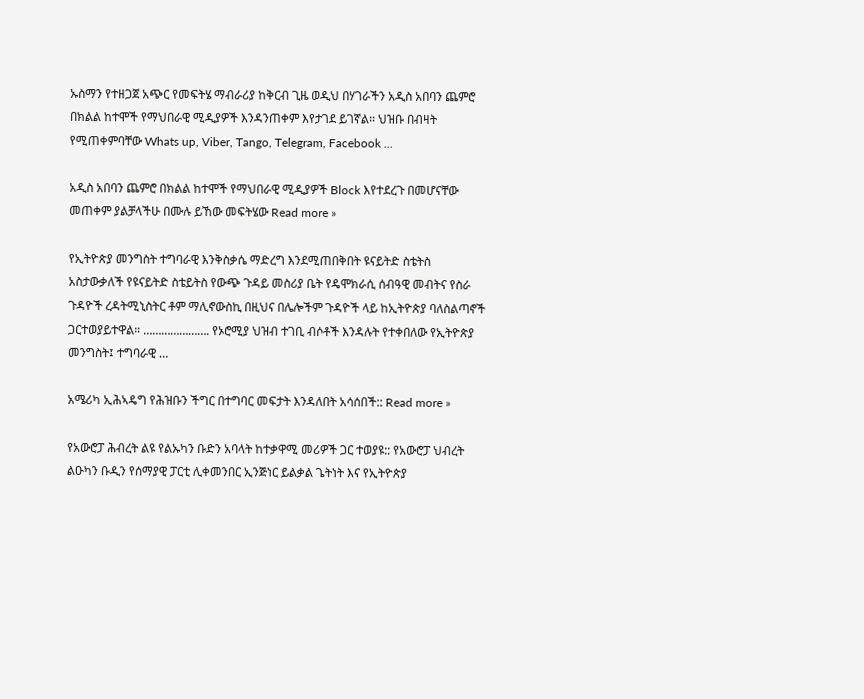ኡስማን የተዘጋጀ አጭር የመፍትሄ ማብራሪያ ከቅርብ ጊዜ ወዲህ በሃገራችን አዲስ አበባን ጨምሮ በክልል ከተሞች የማህበራዊ ሚዲያዎች እንዳንጠቀም እየታገደ ይገኛል፡፡ ህዝቡ በብዛት የሚጠቀምባቸው Whats up, Viber, Tango, Telegram, Facebook …

አዲስ አበባን ጨምሮ በክልል ከተሞች የማህበራዊ ሚዲያዎች Block እየተደረጉ በመሆናቸው መጠቀም ያልቻላችሁ በሙሉ ይኸው መፍትሄው Read more »

የኢትዮጵያ መንግስት ተግባራዊ እንቅስቃሴ ማድረግ እንደሚጠበቅበት ዩናይትድ ስቴትስ አስታውቃለች የዩናይትድ ስቴይትስ የውጭ ጉዳይ መስሪያ ቤት የዴሞክራሲ ሰብዓዊ መብትና የስራ ጉዳዮች ረዳትሚኒስትር ቶም ማሊኖውስኪ በዚህና በሌሎችም ጉዳዮች ላይ ከኢትዮጵያ ባለስልጣኖች ጋርተወያይተዋል። …………………. የኦሮሚያ ህዝብ ተገቢ ብሶቶች እንዳሉት የተቀበለው የኢትዮጵያ መንግስት፤ ተግባራዊ …

አሜሪካ ኢሕኣዴግ የሕዝቡን ችግር በተግባር መፍታት እንዳለበት አሳሰበች:: Read more »

የአውሮፓ ሕብረት ልዩ የልኡካን ቡድን አባላት ከተቃዋሚ መሪዎች ጋር ተወያዩ:: የአውሮፓ ህብረት ልዑካን ቡዲን የሰማያዊ ፓርቲ ሊቀመንበር ኢንጅነር ይልቃል ጌትነት እና የኢትዮጵያ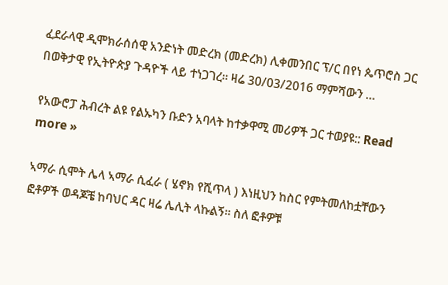ፈደራላዊ ዲሞክራሰሰዊ አንድነት መድረክ (መድረክ) ሊቀመንበር ፕ/ር በየነ ጴጥሮስ ጋር በወቅታዊ የኢትዮጵያ ጉዳዮች ላይ ተነጋገረ። ዛሬ 30/03/2016 ማምሻውን …

የአውሮፓ ሕብረት ልዩ የልኡካን ቡድን አባላት ከተቃዋሚ መሪዎች ጋር ተወያዩ:: Read more »

ኣማራ ሲሞት ሌላ ኣማራ ሲፈራ ( ሄኖክ የሺጥላ ) እነዚህን ከስር የምትመለከቷቸውን ፎቶዎች ወዳጆቼ ከባህር ዳር ዛሬ ሌሊት ላኩልኝ። ስለ ፎቶዎቹ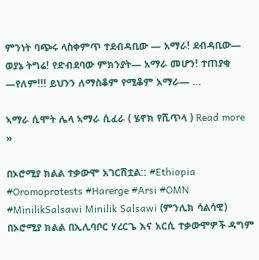ምንነት ባጭሩ ላስቀምጥ ተደብዳቢው — አማራ! ደብዳቢው— ወያኔ ትግሬ! የድብደባው ምክንያት— አማራ መሆን! ተጠያቂ —የለም!!! ይህንን ለማስቆም የሚቆም አማራ— …

ኣማራ ሲሞት ሌላ ኣማራ ሲፈራ ( ሄኖክ የሺጥላ ) Read more »

በኦሮሚያ ክልል ተቃውሞ አገርሽቷል:: #Ethiopia #Oromoprotests #Harerge #Arsi #OMN #MinilikSalsawi Minilik Salsawi (ምንሊክ ሳልሳዊ) በኦሮሚያ ክልል በኢሊባቦር ሃረርጌ እና አርሲ ተቃውሞዎች ዳግም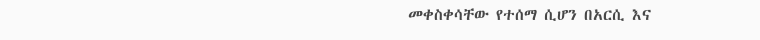መቀስቀሳቸው የተሰማ ሲሆን በአርሲ እና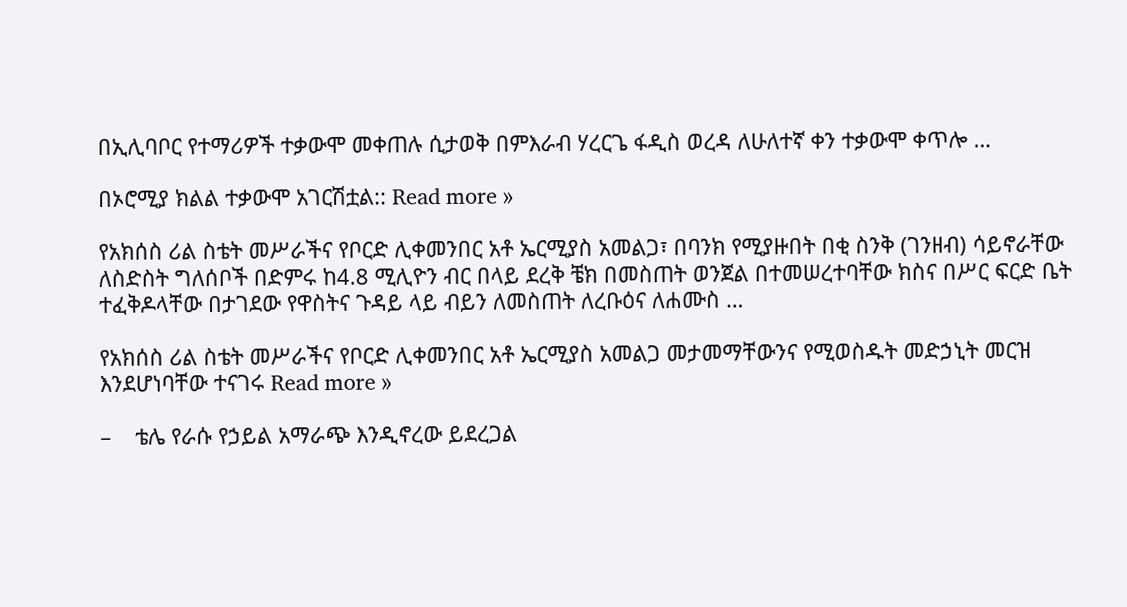በኢሊባቦር የተማሪዎች ተቃውሞ መቀጠሉ ሲታወቅ በምእራብ ሃረርጌ ፋዲስ ወረዳ ለሁለተኛ ቀን ተቃውሞ ቀጥሎ …

በኦሮሚያ ክልል ተቃውሞ አገርሽቷል:: Read more »

የአክሰስ ሪል ስቴት መሥራችና የቦርድ ሊቀመንበር አቶ ኤርሚያስ አመልጋ፣ በባንክ የሚያዙበት በቂ ስንቅ (ገንዘብ) ሳይኖራቸው ለስድስት ግለሰቦች በድምሩ ከ4.8 ሚሊዮን ብር በላይ ደረቅ ቼክ በመስጠት ወንጀል በተመሠረተባቸው ክስና በሥር ፍርድ ቤት ተፈቅዶላቸው በታገደው የዋስትና ጉዳይ ላይ ብይን ለመስጠት ለረቡዕና ለሐሙስ …

የአክሰስ ሪል ስቴት መሥራችና የቦርድ ሊቀመንበር አቶ ኤርሚያስ አመልጋ መታመማቸውንና የሚወስዱት መድኃኒት መርዝ እንደሆነባቸው ተናገሩ Read more »

–    ቴሌ የራሱ የኃይል አማራጭ እንዲኖረው ይደረጋል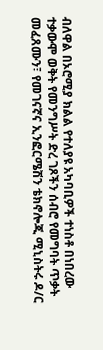ብለዋል በኦሮሚያ ክልል የተለያዩ አካባቢዎች ተነስቶ በነበረው ተቃውሞ ወቅት የመንግሥት ድረ ገጾችን ሰብሮ የመግባት ጥቃት መፈጸሙን፣ የመገናኛና ኢንፎርሜሽን ቴክኖሎጂ ሚኒስትሩ ዶ/ር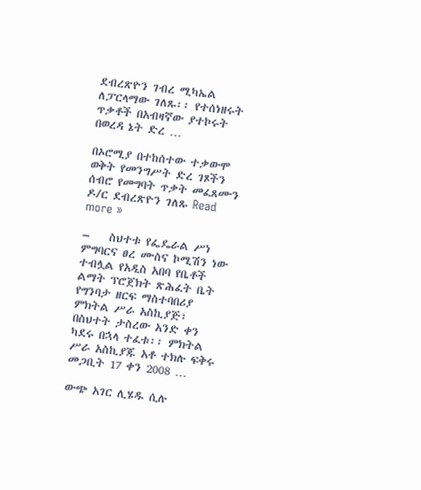ደብረጽዮን ገብረ ሚካኤል ለፓርላማው ገለጹ፡፡ የተሰነዘሩት ጥቃቶች በአብዛኛው ያተኮሩት በወረዳ ኔት ድረ …

በኦሮሚያ በተከሰተው ተቃውሞ ወቅት የመንግሥት ድረ ገጾችን ሰብሮ የመግባት ጥቃት መፈጸሙን ዶ/ር ደብረጽዮን ገለጹ Read more »

–    ስህተቱ የፌዴራል ሥነ ምግባርና ፀረ ሙስና ኮሚሽን ነው ተብሏል የአዲስ አበባ የቤቶች ልማት ፕሮጀክት ጽሕፈት ቤት የግንባታ ዘርፍ ማስተባበሪያ ምክትል ሥራ አስኪያጅ፣ በስህተት ታስረው አንድ ቀን ካደሩ በኋላ ተፈቱ፡፡ ምክትል ሥራ አስኪያጁ አቶ ተክሉ ፍቅሩ መጋቢት 17 ቀን 2008 …

ውጭ አገር ሊሄዱ ሲሉ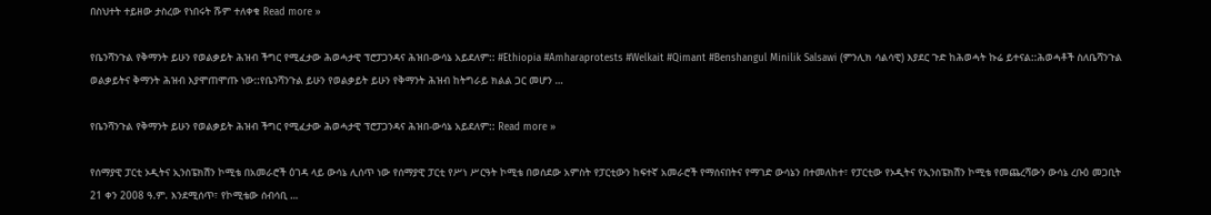በስህተት ተይዘው ታስረው የነበሩት ሹም ተለቀቁ Read more »

የቤንሻንጉል የቅማንት ይሁን የወልቃይት ሕዝብ ችግር የሚፈታው ሕወሓታዊ ፕሮፓጋንዳና ሕዝበ-ውሳኔ አይደለም:: #Ethiopia #Amharaprotests #Welkait #Qimant #Benshangul Minilik Salsawi (ምንሊክ ሳልሳዊ) እያደር ጉድ ከሕወሓት ኩሬ ይተናል::ሕወሓቶች ስለቤሻንጉል ወልቃይትና ቅማንት ሕዝብ እያሞጠሞጡ ነው::የቤንሻንጉል ይሁን የወልቃይት ይሁን የቅማንት ሕዝብ ከትግራይ ክልል ጋር መሆን …

የቤንሻንጉል የቅማንት ይሁን የወልቃይት ሕዝብ ችግር የሚፈታው ሕወሓታዊ ፕሮፓጋንዳና ሕዝበ-ውሳኔ አይደለም:: Read more »

የሰማያዊ ፓርቲ ኦዲትና ኢንስፔክሽን ኮሚቴ በአመራሮች ዕገዳ ላይ ውሳኔ ሊሰጥ ነው የሰማያዊ ፓርቲ የሥነ ሥርዓት ኮሚቴ በወሰደው አምስት የፓርቲውን ከፍተኛ አመራሮች የማሰናበትና የማገድ ውሳኔን በተመለከተ፣ የፓርቲው የኦዲትና የኢንስፔክሽን ኮሚቴ የመጨረሻውን ውሳኔ ረቡዕ መጋቢት 21 ቀን 2008 ዓ.ም. እንደሚሰጥ፣ የኮሚቴው ሰብሳቢ …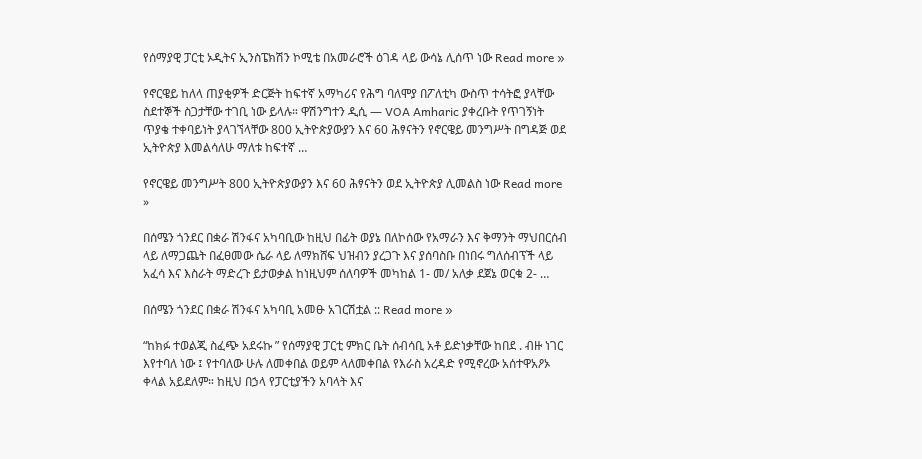የሰማያዊ ፓርቲ ኦዲትና ኢንስፔክሽን ኮሚቴ በአመራሮች ዕገዳ ላይ ውሳኔ ሊሰጥ ነው Read more »

የኖርዌይ ከለላ ጠያቂዎች ድርጅት ከፍተኛ አማካሪና የሕግ ባለሞያ በፖለቲካ ውስጥ ተሳትፎ ያላቸው ስደተኞች ስጋታቸው ተገቢ ነው ይላሉ። ዋሽንግተን ዲሲ — VOA Amharic ያቀረቡት የጥገኝነት ጥያቄ ተቀባይነት ያላገኘላቸው 800 ኢትዮጵያውያን እና 60 ሕፃናትን የኖርዌይ መንግሥት በግዳጅ ወደ ኢትዮጵያ እመልሳለሁ ማለቱ ከፍተኛ …

የኖርዌይ መንግሥት 800 ኢትዮጵያውያን እና 60 ሕፃናትን ወደ ኢትዮጵያ ሊመልስ ነው Read more »

በሰሜን ጎንደር በቋራ ሽንፋና አካባቢው ከዚህ በፊት ወያኔ በለኮሰው የአማራን እና ቅማንት ማህበርሰብ ላይ ለማጋጨት በፈፀመው ሴራ ላይ ለማክሸፍ ህዝብን ያረጋጉ እና ያሰባስቡ በነበሩ ግለሰብፕች ላይ አፈሳ እና እስራት ማድረጉ ይታወቃል ከነዚህም ሰለባዎች መካከል 1- መ/ አለቃ ደጀኔ ወርቁ 2- …

በሰሜን ጎንደር በቋራ ሽንፋና አካባቢ አመፁ አገርሽቷል :: Read more »

“ከክፉ ተወልጂ ስፈጭ አደሩኩ ” የሰማያዊ ፓርቲ ምክር ቤት ሰብሳቢ አቶ ይድነቃቸው ከበደ . ብዙ ነገር እየተባለ ነው ፤ የተባለው ሁሉ ለመቀበል ወይም ላለመቀበል የእራስ አረዳድ የሚኖረው አሰተዋአዖኦ ቀላል አይደለም። ከዚህ በኃላ የፓርቲያችን አባላት እና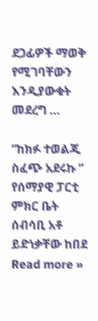ደጋፊዎች ማወቅ የሚገባቸውን እንዲያውቁት መደረግ …

“ከክፉ ተወልጂ ስፈጭ አደሩኩ ” የሰማያዊ ፓርቲ ምክር ቤት ሰብሳቢ አቶ ይድነቃቸው ከበደ Read more »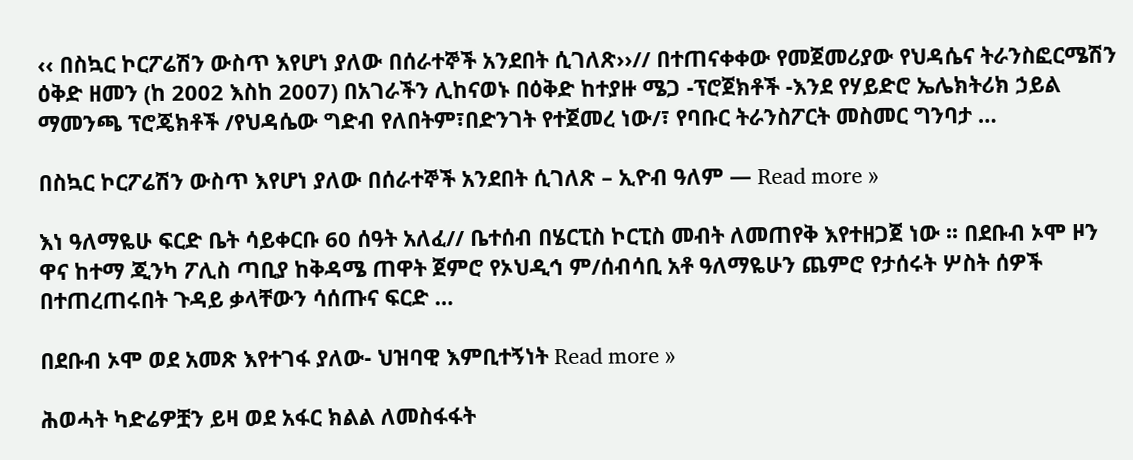‹‹ በስኳር ኮርፖሬሽን ውስጥ እየሆነ ያለው በሰራተኞች አንደበት ሲገለጽ››// በተጠናቀቀው የመጀመሪያው የህዳሴና ትራንስፎርሜሽን ዕቅድ ዘመን (ከ 2002 እስከ 2007) በአገራችን ሊከናወኑ በዕቅድ ከተያዙ ሜጋ -ፕሮጀክቶች -እንደ የሃይድሮ ኤሌክትሪክ ኃይል ማመንጫ ፕሮጄክቶች /የህዳሴው ግድብ የለበትም፣በድንገት የተጀመረ ነው/፣ የባቡር ትራንስፖርት መስመር ግንባታ …

በስኳር ኮርፖሬሽን ውስጥ እየሆነ ያለው በሰራተኞች አንደበት ሲገለጽ – ኢዮብ ዓለም — Read more »

እነ ዓለማዬሁ ፍርድ ቤት ሳይቀርቡ 60 ሰዓት አለፈ// ቤተሰብ በሄርፒስ ኮርፒስ መብት ለመጠየቅ እየተዘጋጀ ነው ፡፡ በደቡብ ኦሞ ዞን ዋና ከተማ ጂንካ ፖሊስ ጣቢያ ከቅዳሜ ጠዋት ጀምሮ የኦህዲኅ ም/ሰብሳቢ አቶ ዓለማዬሁን ጨምሮ የታሰሩት ሦስት ሰዎች በተጠረጠሩበት ጉዳይ ቃላቸውን ሳሰጡና ፍርድ …

በደቡብ ኦሞ ወደ አመጽ እየተገፋ ያለው- ህዝባዊ እምቢተኝነት Read more »

ሕወሓት ካድሬዎቿን ይዛ ወደ አፋር ክልል ለመስፋፋት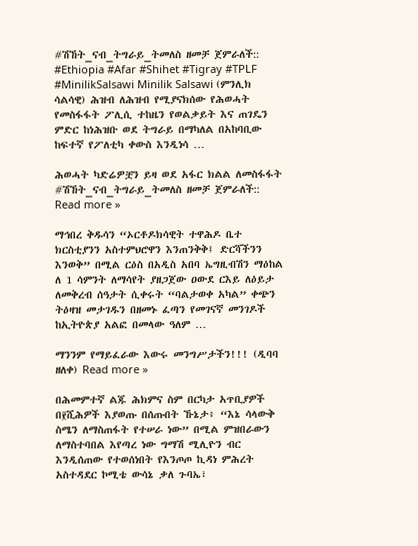#ሽኸት_ናብ_ትግራይ_ትመለስ ዘመቻ ጀምራለች:: #Ethiopia #Afar #Shihet #Tigray #TPLF #MinilikSalsawi Minilik Salsawi (ምንሊክ ሳልሳዊ) ሕዝብ ለሕዝብ የሚያናክሰው የሕወሓት የመስፋፋት ፖሊሲ ተከዜን የወልቃይት እና ጠገዴን ምድር ከነሕዝቡ ወደ ትግራይ በማካለል በአከባቢው ከፍተኛ የፖለቲካ ቀውስ እንዲነሳ …

ሕወሓት ካድሬዎቿን ይዛ ወደ አፋር ክልል ለመስፋፋት #ሽኸት_ናብ_ትግራይ_ትመለስ ዘመቻ ጀምራለች:: Read more »

ማኅበረ ቅዱሳን “ኦርቶዶክሳዊት ተዋሕዶ ቤተ ክርስቲያንን አስተምህሮዋን እንጠንቅቅ፤ ድርሻችንን እንወቅ” በሚል ርዕስ በአዲስ አበባ ኤግዚብሽን ማዕከል ለ 1 ሳምንት ለማሳየት ያዘጋጀው ዐውደ ርእይ ለዕይታ ለመቅረብ ሰዓታት ሲቀሩት “ባልታወቀ አካል” ቀጭን ትዕዛዝ መታገዱን በዘመኑ ፈጣን የመገናኛ መንገዶች ከኢትዮጵያ አልፎ በመላው ዓለም …

ማንንም የማይፈራው እውሩ መንግሥታችን!!! (ዲባባ ዘለቀ) Read more »

በሕመምተኛ ልጁ ሕክምና ስም በርካታ አጥቢያዎች በ፻ሺሕዎች እያወጡ በሰጡበት ኹኔታ፥ “እኔ ሳላውቅ ስሜን ለማስጠፋት የተሠራ ነው” በሚል ምዝበራውን ለማስተባበል እየጣረ ነው ግማሽ ሚሊዮን ብር እንዲሰጠው የተወሰነበት የእንጦጦ ኪዳነ ምሕረት አስተዳደር ኮሚቴ ውሳኔ ቃለ ጉባኤ፣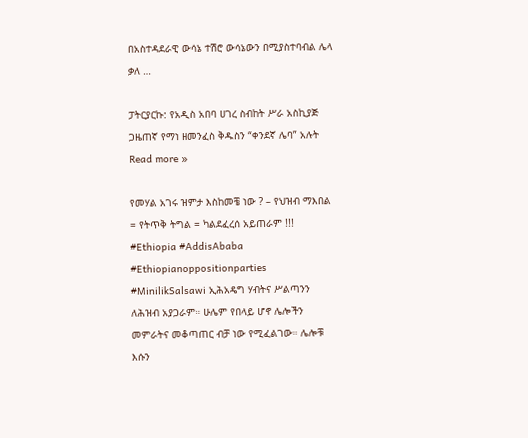በአስተዳደራዊ ውሳኔ ተሽሮ ውሳኔውን በሚያስተባብል ሌላ ቃለ …

ፓትርያርኩ: የአዲስ አበባ ሀገረ ስብከት ሥራ አስኪያጅ ጋዜጠኛ የማነ ዘመንፈስ ቅዱስን “ቀንደኛ ሌባ” አሉት Read more »

የመሃል አገሩ ዝምታ እስከመቼ ነው ? – የህዝብ ማእበል = የትጥቅ ትግል = ካልደፈረሰ አይጠራም !!! #Ethiopia #AddisAbaba #Ethiopianoppositionparties #MinilikSalsawi ኢሕአዴግ ሃብትና ሥልጣንን ለሕዝብ አያጋራም። ሁሌም የበላይ ሆኖ ሌሎችን መምራትና መቆጣጠር ብቻ ነው የሚፈልገው። ሌሎቹ እሱን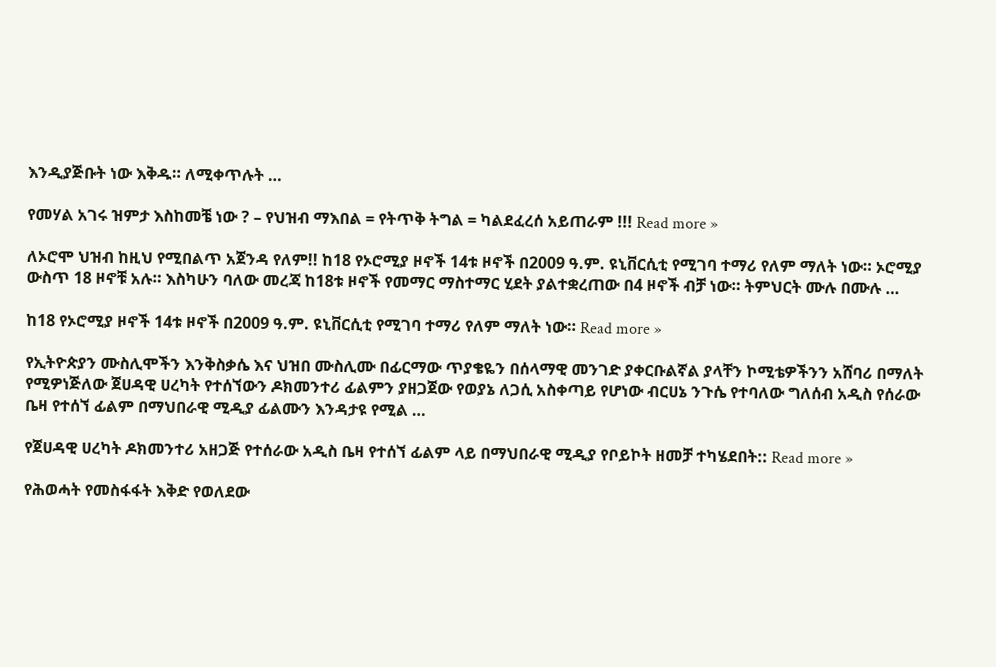እንዲያጅቡት ነው እቅዱ። ለሚቀጥሉት …

የመሃል አገሩ ዝምታ እስከመቼ ነው ? – የህዝብ ማእበል = የትጥቅ ትግል = ካልደፈረሰ አይጠራም !!! Read more »

ለኦሮሞ ህዝብ ከዚህ የሚበልጥ አጀንዳ የለም!! ከ18 የኦሮሚያ ዞኖች 14ቱ ዞኖች በ2009 ዓ.ም. ዩኒቨርሲቲ የሚገባ ተማሪ የለም ማለት ነው። ኦሮሚያ ውስጥ 18 ዞኖቹ አሉ። እስካሁን ባለው መረጃ ከ18ቱ ዞኖች የመማር ማስተማር ሂደት ያልተቋረጠው በ4 ዞኖች ብቻ ነው። ትምህርት ሙሉ በሙሉ …

ከ18 የኦሮሚያ ዞኖች 14ቱ ዞኖች በ2009 ዓ.ም. ዩኒቨርሲቲ የሚገባ ተማሪ የለም ማለት ነው። Read more »

የኢትዮጵያን ሙስሊሞችን እንቅስቃሴ እና ህዝበ ሙስሊሙ በፊርማው ጥያቄዬን በሰላማዊ መንገድ ያቀርቡልኛል ያላቸን ኮሚቴዎችንን አሸባሪ በማለት የሚዎነጅለው ጀሀዳዊ ሀረካት የተሰኘውን ዶክመንተሪ ፊልምን ያዘጋጀው የወያኔ ለጋሲ አስቀጣይ የሆነው ብርሀኔ ንጉሴ የተባለው ግለሰብ አዲስ የሰራው ቤዛ የተሰኘ ፊልም በማህበራዊ ሚዲያ ፊልሙን እንዳታዩ የሚል …

የጀሀዳዊ ሀረካት ዶክመንተሪ አዘጋጅ የተሰራው አዲስ ቤዛ የተሰኘ ፊልም ላይ በማህበራዊ ሚዲያ የቦይኮት ዘመቻ ተካሄደበት:: Read more »

የሕወሓት የመስፋፋት እቅድ የወለደው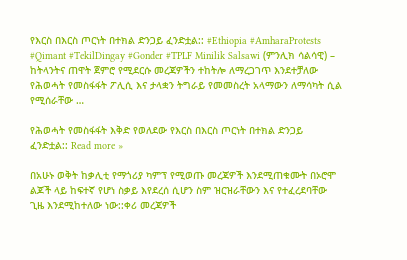የእርስ በእርስ ጦርነት በተክል ድንጋይ ፈንድቷል:: #Ethiopia #AmharaProtests #Qimant #TekilDingay #Gonder #TPLF Minilik Salsawi (ምንሊክ ሳልሳዊ) – ከትላንትና ጠዋት ጀምሮ የሚደርሱ መረጃዎችን ተከትሎ ለማረጋገጥ እንደተቻለው የሕወሓት የመስፋፋት ፖሊሲ እና ታላቋን ትግራይ የመመስረት አላማውን ለማሳካት ሲል የሚሰራቸው …

የሕወሓት የመስፋፋት እቅድ የወለደው የእርስ በእርስ ጦርነት በተክል ድንጋይ ፈንድቷል:: Read more »

በአሁኑ ወቅት ከቃሊቲ የማጎሪያ ካምፕ የሚወጡ መረጃዎች እንደሚጠቁሙት በኦሮሞ ልጆች ላይ ከፍተኛ የሆነ ስቃይ እየደረሰ ሲሆን ስም ዝርዝራቸውን እና የተፈረደባቸው ጊዜ እንደሚከተለው ነው::ቀሪ መረጃዎች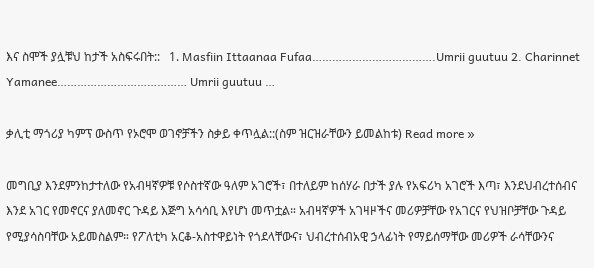እና ስሞች ያሏቹህ ከታች አስፍሩበት::   1. Masfiin Ittaanaa Fufaa……………………………….Umrii guutuu 2. Charinnet Yamanee………………………………… Umrii guutuu …

ቃሊቲ ማጎሪያ ካምፕ ውስጥ የኦሮሞ ወገኖቻችን ስቃይ ቀጥሏል::(ስም ዝርዝራቸውን ይመልከቱ) Read more »

መግቢያ እንደምንከታተለው የአብዛኛዎቹ የሶስተኛው ዓለም አገሮች፣ በተለይም ከሰሃራ በታች ያሉ የአፍሪካ አገሮች እጣ፣ እንደህብረተሰብና እንደ አገር የመኖርና ያለመኖር ጉዳይ እጅግ አሳሳቢ እየሆነ መጥቷል። አብዛኛዎች አገዛዞችና መሪዎቻቸው የአገርና የህዝቦቻቸው ጉዳይ የሚያሳስባቸው አይመስልም። የፖለቲካ አርቆ-አስተዋይነት የጎደላቸውና፣ ህብረተሰብአዊ ኃላፊነት የማይሰማቸው መሪዎች ራሳቸውንና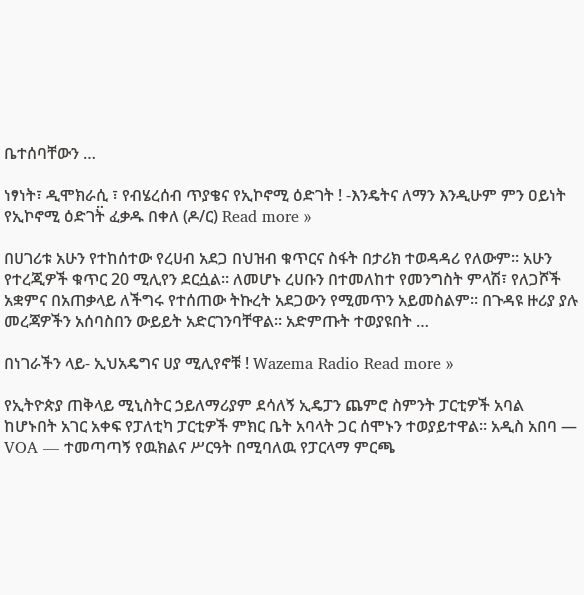ቤተሰባቸውን …

ነፃነት፣ ዲሞክራሲ ፣ የብሄረሰብ ጥያቄና የኢኮኖሚ ዕድገት ! -እንዴትና ለማን እንዲሁም ምን ዐይነት የኢኮኖሚ ዕድገት፟ ፈቃዱ በቀለ (ዶ/ር) Read more »

በሀገሪቱ አሁን የተከሰተው የረሀብ አደጋ በህዝብ ቁጥርና ስፋት በታሪክ ተወዳዳሪ የለውም። አሁን የተረጂዎች ቁጥር 20 ሚሊየን ደርሷል። ለመሆኑ ረሀቡን በተመለከተ የመንግስት ምላሽ፣ የለጋሾች አቋምና በአጠቃላይ ለችግሩ የተሰጠው ትኩረት አደጋውን የሚመጥን አይመስልም። በጉዳዩ ዙሪያ ያሉ መረጃዎችን አሰባስበን ውይይት አድርገንባቸዋል። አድምጡት ተወያዩበት …

በነገራችን ላይ- ኢህአዴግና ሀያ ሚሊየኖቹ ! Wazema Radio Read more »

የኢትዮጵያ ጠቅላይ ሚኒስትር ኃይለማሪያም ደሳለኝ ኢዴፓን ጨምሮ ስምንት ፓርቲዎች አባል ከሆኑበት አገር አቀፍ የፓለቲካ ፓርቲዎች ምክር ቤት አባላት ጋር ሰሞኑን ተወያይተዋል። አዲስ አበባ — VOA — ተመጣጣኝ የዉክልና ሥርዓት በሚባለዉ የፓርላማ ምርጫ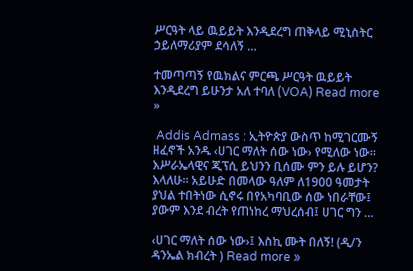ሥርዓት ላይ ዉይይት እንዲደረግ ጠቅላይ ሚኒስትር ኃይለማሪያም ደሳለኝ …

ተመጣጣኝ የዉክልና ምርጫ ሥርዓት ዉይይት እንዲደረግ ይሁንታ አለ ተባለ (VOA) Read more »

 Addis Admass : ኢትዮጵያ ውስጥ ከሚገርሙኝ ዘፈኖች አንዱ ‹ሀገር ማለት ሰው ነው› የሚለው ነው፡፡ እሥራኤላዊና ጂፕሲ ይህንን ቢሰሙ ምን ይሉ ይሆን? እላለሁ፡፡ አይሁድ በመላው ዓለም ለ1900 ዓመታት ያህል ተበትነው ሲኖሩ በየአካባቢው ሰው ነበራቸው፤ ያውም እንደ ብረት የጠነከረ ማህረሰብ፤ ሀገር ግን …

‹ሀገር ማለት ሰው ነው›፤ እስኪ ሙት በለኝ! (ዲ/ን ዳንኤል ክብረት ) Read more »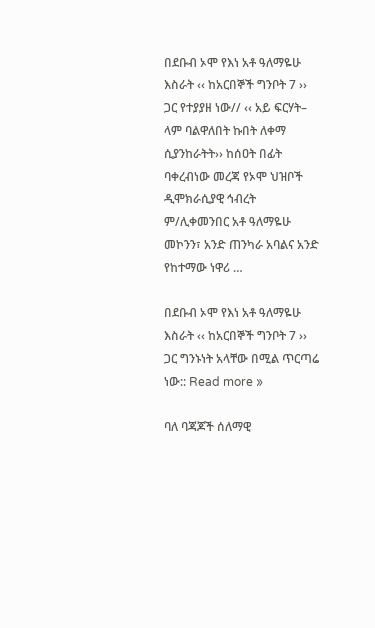በደቡብ ኦሞ የእነ አቶ ዓለማዬሁ እስራት ‹‹ ከአርበኞች ግንቦት 7 ›› ጋር የተያያዘ ነው// ‹‹ አይ ፍርሃት– ላም ባልዋለበት ኩበት ለቀማ ሲያንከራትት›› ከሰዐት በፊት ባቀረብነው መረጃ የኦሞ ህዝቦች ዲሞክራሲያዊ ኅብረት ም/ሊቀመንበር አቶ ዓለማዬሁ መኮንን፣ አንድ ጠንካራ አባልና አንድ የከተማው ነዋሪ …

በደቡብ ኦሞ የእነ አቶ ዓለማዬሁ እስራት ‹‹ ከአርበኞች ግንቦት 7 ›› ጋር ግንኑነት አላቸው በሚል ጥርጣሬ ነው:: Read more »

ባለ ባጃጆች ሰለማዊ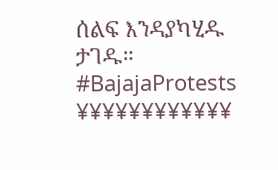ሰልፍ እንዳያካሂዱ ታገዱ። #BajajaProtests ¥¥¥¥¥¥¥¥¥¥¥¥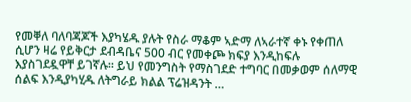የመቐለ ባለባጃጆች እያካሄዱ ያሉት የስራ ማቆም ኣድማ ለኣራተኛ ቀኑ የቀጠለ ሲሆን ዛሬ የይቅርታ ደብዳቤና 500 ብር የመቀጮ ክፍያ እንዲከፍሉ እያስገደዷዋቸ ይገኛሉ። ይህ የመንግስት የማስገደድ ተግባር በመቃወም ሰለማዊ ሰልፍ እንዲያካሂዱ ለትግራይ ክልል ፕሬዝዳንት …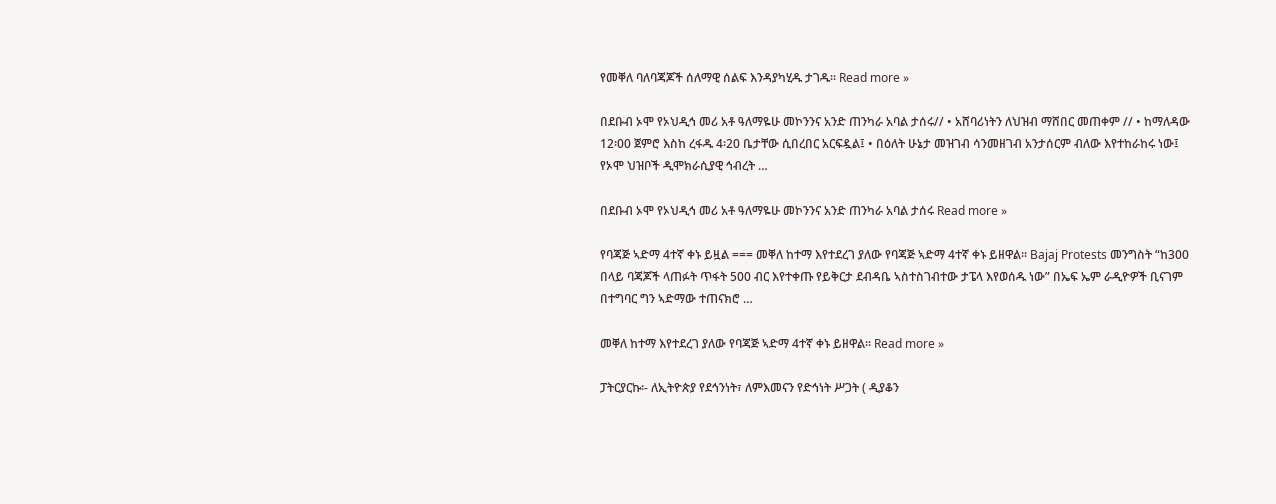የመቐለ ባለባጃጆች ሰለማዊ ሰልፍ እንዳያካሂዱ ታገዱ። Read more »

በደቡብ ኦሞ የኦህዲኅ መሪ አቶ ዓለማዬሁ መኮንንና አንድ ጠንካራ አባል ታሰሩ// • አሸባሪነትን ለህዝብ ማሸበር መጠቀም // • ከማለዳው 12፡00 ጀምሮ እስከ ረፋዱ 4፡20 ቤታቸው ሲበረበር አርፍዷል፤ • በዕለት ሁኔታ መዝገብ ሳንመዘገብ አንታሰርም ብለው እየተከራከሩ ነው፤ የኦሞ ህዝቦች ዲሞክራሲያዊ ኅብረት …

በደቡብ ኦሞ የኦህዲኅ መሪ አቶ ዓለማዬሁ መኮንንና አንድ ጠንካራ አባል ታሰሩ Read more »

የባጃጅ ኣድማ 4ተኛ ቀኑ ይዟል === መቐለ ከተማ እየተደረገ ያለው የባጃጅ ኣድማ 4ተኛ ቀኑ ይዘዋል። Bajaj Protests መንግስት “ከ300 በላይ ባጃጆች ላጠፉት ጥፋት 500 ብር እየተቀጡ የይቅርታ ደብዳቤ ኣስተስገብተው ታፔላ እየወሰዱ ነው” በኤፍ ኤም ራዲዮዎች ቢናገም በተግባር ግን ኣድማው ተጠናክሮ …

መቐለ ከተማ እየተደረገ ያለው የባጃጅ ኣድማ 4ተኛ ቀኑ ይዘዋል። Read more »

ፓትርያርኩ፡- ለኢትዮጵያ የደኅንነት፣ ለምእመናን የድኅነት ሥጋት ( ዲያቆን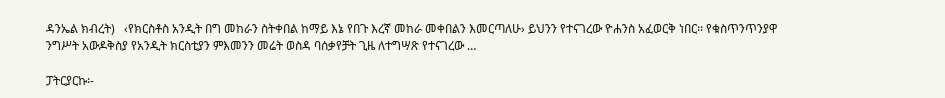ዳንኤል ክብረት)   ‹የክርስቶስ አንዲት በግ መከራን ስትቀበል ከማይ እኔ የበጉ እረኛ መከራ መቀበልን እመርጣለሁ› ይህንን የተናገረው ዮሐንስ አፈወርቅ ነበር፡፡ የቁስጥንጥንያዋ ንግሥት አውዶቅስያ የአንዲት ክርስቲያን ምእመንን መሬት ወስዳ ባሰቃየቻት ጊዜ ለተግሣጽ የተናገረው …

ፓትርያርኩ፡-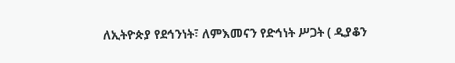ለኢትዮጵያ የደኅንነት፣ ለምእመናን የድኅነት ሥጋት ( ዲያቆን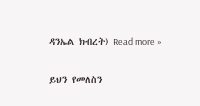ዳንኤል ክብረት) Read more »

ይህን የመለስን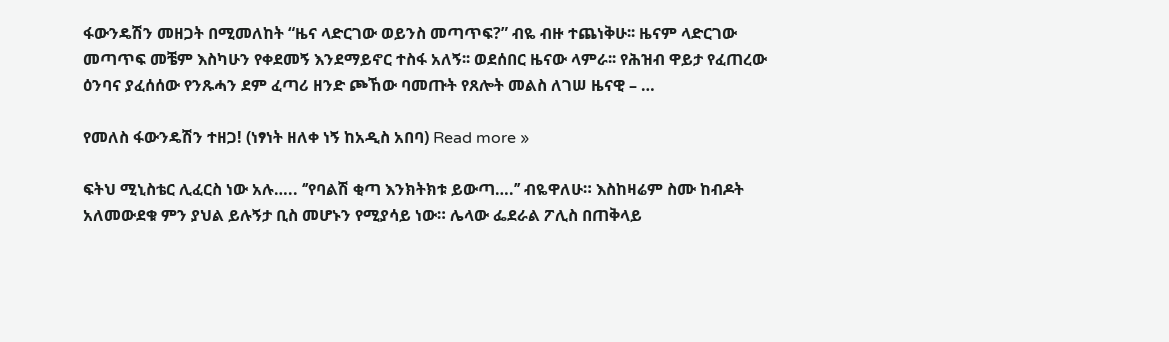ፋውንዴሽን መዘጋት በሚመለከት “ዜና ላድርገው ወይንስ መጣጥፍ?” ብዬ ብዙ ተጨነቅሁ፡፡ ዜናም ላድርገው መጣጥፍ መቼም እስካሁን የቀደመኝ እንደማይኖር ተስፋ አለኝ፡፡ ወደሰበር ዜናው ላምራ፡፡ የሕዝብ ዋይታ የፈጠረው ዕንባና ያፈሰሰው የንጹሓን ደም ፈጣሪ ዘንድ ጮኸው ባመጡት የጸሎት መልስ ለገሠ ዜናዊ – …

የመለስ ፋውንዴሽን ተዘጋ! (ነፃነት ዘለቀ ነኝ ከአዲስ አበባ) Read more »

ፍትህ ሚኒስቴር ሊፈርስ ነው አሉ….. ‘’የባልሽ ቂጣ እንክትክቱ ይውጣ….’’ ብዬዋለሁ። እስከዛሬም ስሙ ከብዶት አለመውደቁ ምን ያህል ይሉኝታ ቢስ መሆኑን የሚያሳይ ነው። ሌላው ፌደራል ፖሊስ በጠቅላይ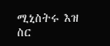ሚኒስትሩ እዝ ስር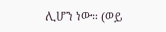ሊሆን ነው። (ወይ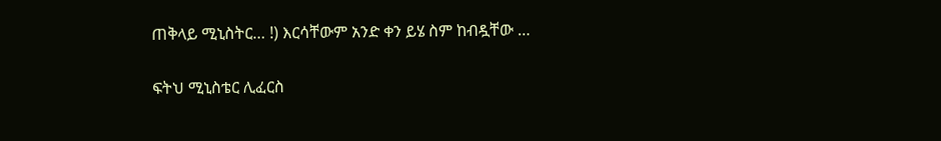ጠቅላይ ሚኒስትር… !) እርሳቸውም አንድ ቀን ይሄ ስም ከብዷቸው …

ፍትህ ሚኒስቴር ሊፈርስ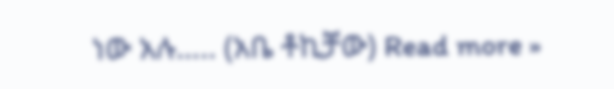ነው አሉ….. (አቤ ቶኪቻው) Read more »